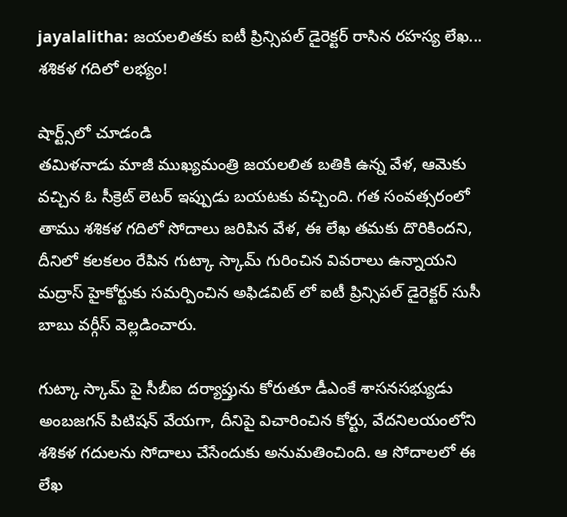jayalalitha: జయలలితకు ఐటీ ప్రిన్సిపల్ డైరెక్టర్ రాసిన రహస్య లేఖ... శశికళ గదిలో లభ్యం!

షార్ట్స్‌లో చూడండి
తమిళనాడు మాజీ ముఖ్యమంత్రి జయలలిత బతికి ఉన్న వేళ, ఆమెకు వచ్చిన ఓ సీక్రెట్ లెటర్ ఇప్పుడు బయటకు వచ్చింది. గత సంవత్సరంలో తాము శశికళ గదిలో సోదాలు జరిపిన వేళ, ఈ లేఖ తమకు దొరికిందని, దీనిలో కలకలం రేపిన గుట్కా స్కామ్ గురించిన వివరాలు ఉన్నాయని మద్రాస్ హైకోర్టుకు సమర్పించిన అఫిడవిట్ లో ఐటీ ప్రిన్సిపల్‌ డైరెక్టర్‌ సుసీ బాబు వర్గీస్‌ వెల్లడించారు.

గుట్కా స్కామ్ పై సీబీఐ దర్యాప్తును కోరుతూ డీఎంకే శాసనసభ్యుడు అంబజగన్ పిటిషన్ వేయగా, దీనిపై విచారించిన కోర్టు, వేదనిలయంలోని శశికళ గదులను సోదాలు చేసేందుకు అనుమతించింది. ఆ సోదాలలో ఈ లేఖ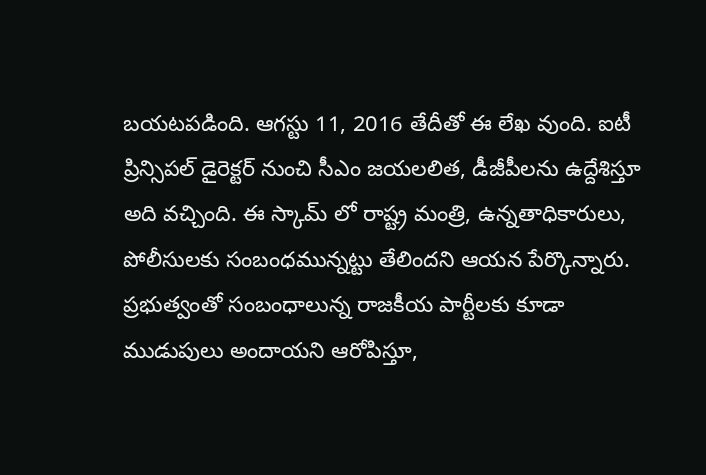బయటపడింది. ఆగస్టు 11, 2016 తేదీతో ఈ లేఖ వుంది. ఐటీ ప్రిన్సిపల్ డైరెక్టర్ నుంచి సీఎం జయలలిత, డీజీపీలను ఉద్దేశిస్తూ అది వచ్చింది. ఈ స్కామ్ లో రాష్ట్ర మంత్రి, ఉన్నతాధికారులు, పోలీసులకు సంబంధమున్నట్టు తేలిందని ఆయన పేర్కొన్నారు. ప్రభుత్వంతో సంబంధాలున్న రాజకీయ పార్టీలకు కూడా ముడుపులు అందాయని ఆరోపిస్తూ,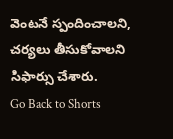వెంటనే స్పందించాలని, చర్యలు తీసుకోవాలని సిఫార్సు చేశారు.
Go Back to Shorts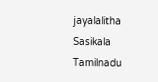jayalalitha
Sasikala
Tamilnadu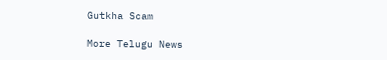Gutkha Scam

More Telugu News